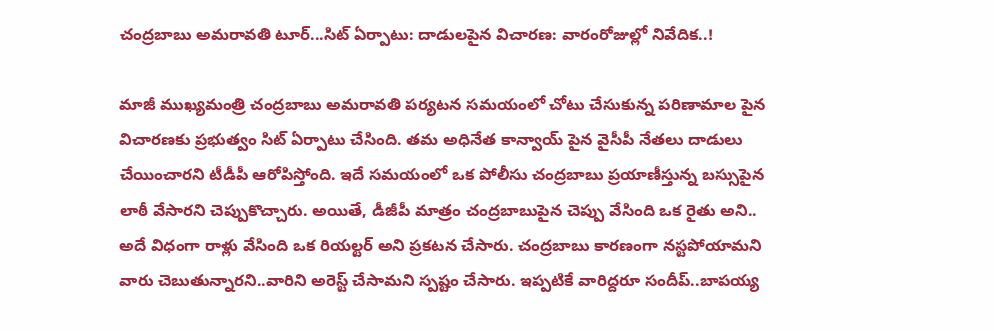చంద్రబాబు అమరావతి టూర్...సిట్ ఏర్పాటు: దాడులపైన విచారణ: వారంరోజుల్లో నివేదిక..!

మాజీ ముఖ్యమంత్రి చంద్రబాబు అమరావతి పర్యటన సమయంలో చోటు చేసుకున్న పరిణామాల పైన విచారణకు ప్రభుత్వం సిట్ ఏర్పాటు చేసింది. తమ అధినేత కాన్వాయ్ పైన వైసీపీ నేతలు దాడులు చేయించారని టీడీపీ ఆరోపిస్తోంది. ఇదే సమయంలో ఒక పోలీసు చంద్రబాబు ప్రయాణీస్తున్న బస్సుపైన లాఠీ వేసారని చెప్పుకొచ్చారు. అయితే, డీజీపీ మాత్రం చంద్రబాబుపైన చెప్పు వేసింది ఒక రైతు అని.. అదే విధంగా రాళ్లు వేసింది ఒక రియల్టర్ అని ప్రకటన చేసారు. చంద్రబాబు కారణంగా నస్టపోయామని వారు చెబుతున్నారని..వారిని అరెస్ట్ చేసామని స్పష్టం చేసారు. ఇప్పటికే వారిద్దరూ సందీప్..బాపయ్య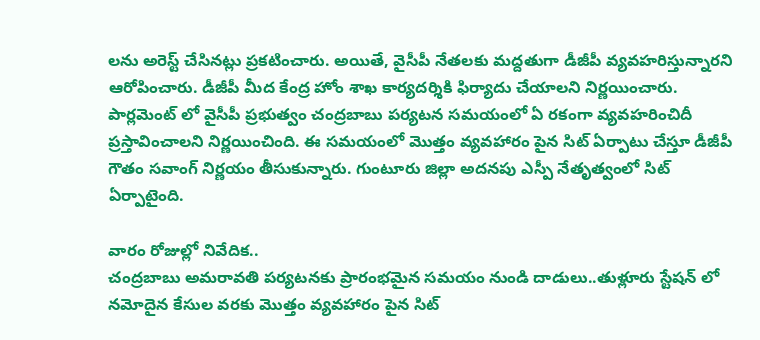లను అరెస్ట్ చేసినట్లు ప్రకటించారు. అయితే, వైసీపీ నేతలకు మద్దతుగా డీజీపీ వ్యవహరిస్తున్నారని ఆరోపించారు. డీజీపీ మీద కేంద్ర హోం శాఖ కార్యదర్శికి ఫిర్యాదు చేయాలని నిర్ణయించారు. పార్లమెంట్ లో వైసీపీ ప్రభుత్వం చంద్రబాబు పర్యటన సమయంలో ఏ రకంగా వ్యవహరించిదీ ప్రస్తావించాలని నిర్ణయించింది. ఈ సమయంలో మొత్తం వ్యవహారం పైన సిట్ ఏర్పాటు చేస్తూ డీజీపీ గౌతం సవాంగ్ నిర్ణయం తీసుకున్నారు. గుంటూరు జిల్లా అదనపు ఎస్పీ నేతృత్వంలో సిట్ ఏర్పాటైంది.

వారం రోజుల్లో నివేదిక..
చంద్రబాబు అమరావతి పర్యటనకు ప్రారంభమైన సమయం నుండి దాడులు..తుళ్లూరు స్టేషన్ లో నమోదైన కేసుల వరకు మొత్తం వ్యవహారం పైన సిట్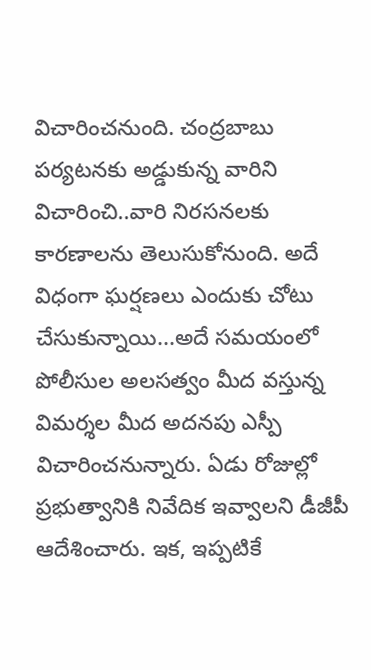విచారించనుంది. చంద్రబాబు పర్యటనకు అడ్డుకున్న వారిని విచారించి..వారి నిరసనలకు కారణాలను తెలుసుకోనుంది. అదే విధంగా ఘర్షణలు ఎందుకు చోటు చేసుకున్నాయి...అదే సమయంలో పోలీసుల అలసత్వం మీద వస్తున్న విమర్శల మీద అదనపు ఎస్పీ విచారించనున్నారు. ఏడు రోజుల్లో ప్రభుత్వానికి నివేదిక ఇవ్వాలని డీజీపీ ఆదేశించారు. ఇక, ఇప్పటికే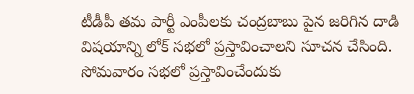టీడీపీ తమ పార్టీ ఎంపీలకు చంద్రబాబు పైన జరిగిన దాడి విషయాన్ని లోక్ సభలో ప్రస్తావించాలని సూచన చేసింది. సోమవారం సభలో ప్రస్తావించేందుకు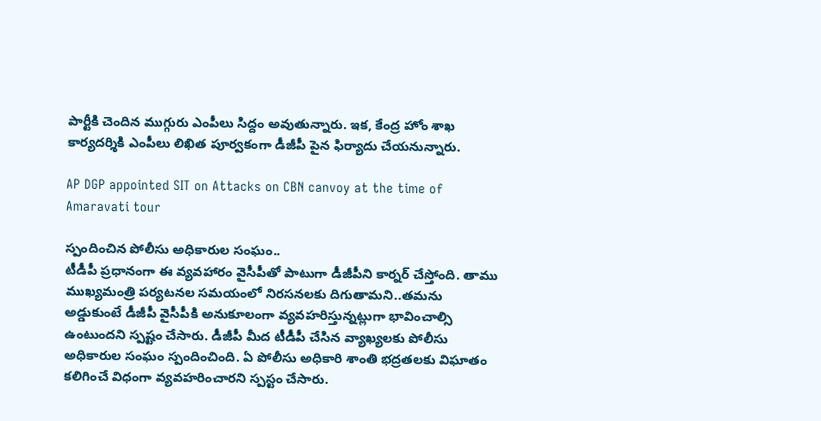పార్టీకి చెందిన ముగ్గురు ఎంపీలు సిద్దం అవుతున్నారు. ఇక, కేంద్ర హోం శాఖ కార్యదర్శికి ఎంపీలు లిఖిత పూర్వకంగా డీజీపీ పైన ఫిర్యాదు చేయనున్నారు.

AP DGP appointed SIT on Attacks on CBN canvoy at the time of Amaravati tour

స్పందించిన పోలీసు అధికారుల సంఘం..
టీడీపీ ప్రధానంగా ఈ వ్యవహారం వైసీపీతో పాటుగా డీజీపీని కార్నర్ చేస్తోంది. తాము ముఖ్యమంత్రి పర్యటనల సమయంలో నిరసనలకు దిగుతామని..తమను అడ్డుకుంటే డీజీపీ వైసీపీకి అనుకూలంగా వ్యవహరిస్తున్నట్లుగా భావించాల్సి ఉంటుందని స్పష్టం చేసారు. డీజీపీ మీద టీడీపీ చేసిన వ్యాఖ్యలకు పోలీసు అధికారుల సంఘం స్పందించింది. ఏ పోలీసు అధికారి శాంతి భద్రతలకు విఘాతం కలిగించే విధంగా వ్యవహరించారని స్పస్టం చేసారు.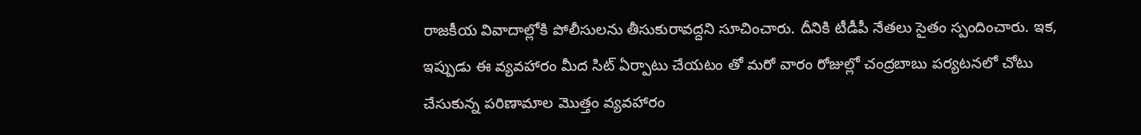రాజకీయ వివాదాల్లోకి పోలీసులను తీసుకురావద్దని సూచించారు. దీనికి టీడీపీ నేతలు సైతం స్పందించారు. ఇక, ఇప్పుడు ఈ వ్యవహారం మీద సిట్ ఏర్పాటు చేయటం తో మరో వారం రోజుల్లో చంద్రబాబు పర్యటనలో చోటు చేసుకున్న పరిణామాల మొత్తం వ్యవహారం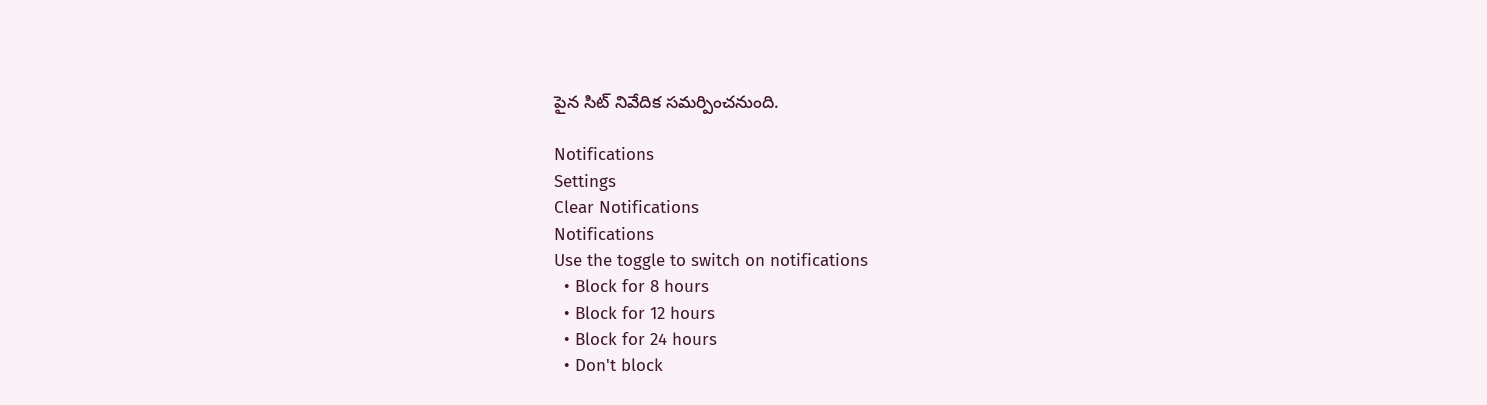పైన సిట్ నివేదిక సమర్పించనుంది.

Notifications
Settings
Clear Notifications
Notifications
Use the toggle to switch on notifications
  • Block for 8 hours
  • Block for 12 hours
  • Block for 24 hours
  • Don't block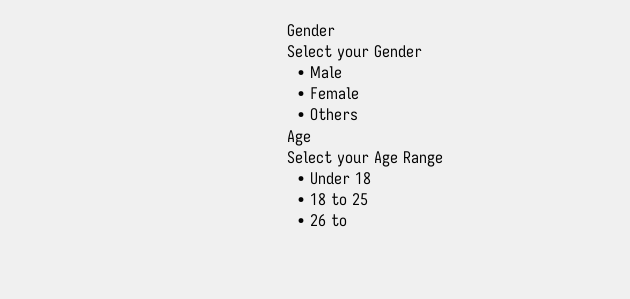Gender
Select your Gender
  • Male
  • Female
  • Others
Age
Select your Age Range
  • Under 18
  • 18 to 25
  • 26 to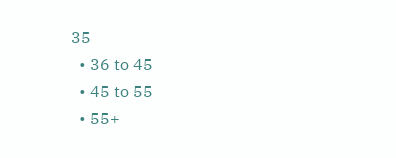35
  • 36 to 45
  • 45 to 55
  • 55+